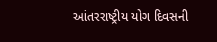આંતરરાષ્ટ્રીય યોગ દિવસની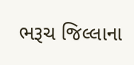ભરૂચ જિલ્લાના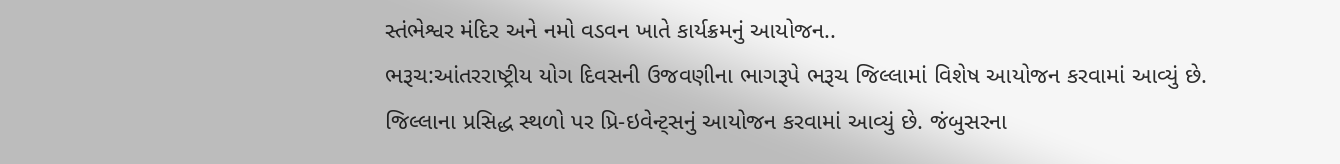સ્તંભેશ્વર મંદિર અને નમો વડવન ખાતે કાર્યક્રમનું આયોજન..
ભરૂચ:આંતરરાષ્ટ્રીય યોગ દિવસની ઉજવણીના ભાગરૂપે ભરૂચ જિલ્લામાં વિશેષ આયોજન કરવામાં આવ્યું છે. જિલ્લાના પ્રસિદ્ધ સ્થળો પર પ્રિ-ઇવેન્ટ્સનું આયોજન કરવામાં આવ્યું છે. જંબુસરના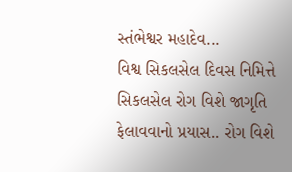સ્તંભેશ્વર મહાદેવ...
વિશ્વ સિકલસેલ દિવસ નિમિત્તે સિકલસેલ રોગ વિશે જાગૃતિ ફેલાવવાનો પ્રયાસ.. રોગ વિશે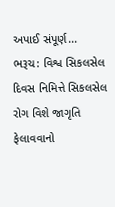અપાઈ સંપૂર્ણ...
ભરૂચ: વિશ્વ સિકલસેલ દિવસ નિમિત્તે સિકલસેલ રોગ વિશે જાગૃતિ ફેલાવવાનો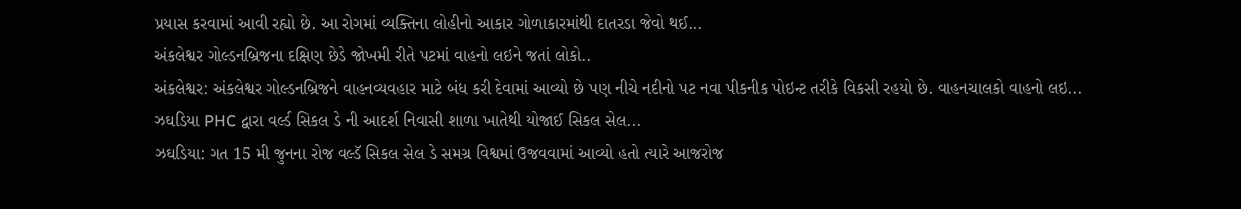પ્રયાસ કરવામાં આવી રહ્યો છે. આ રોગમાં વ્યક્તિના લોહીનો આકાર ગોળાકારમાંથી દાતરડા જેવો થઈ...
અંકલેશ્વર ગોલ્ડનબ્રિજના દક્ષિણ છેડે જોખમી રીતે પટમાં વાહનો લઇને જતાં લોકો..
અંકલેશ્વર: અંકલેશ્વર ગોલ્ડનબ્રિજને વાહનવ્યવહાર માટે બંધ કરી દેવામાં આવ્યો છે પણ નીચે નદીનો પટ નવા પીકનીક પોઇન્ટ તરીકે વિકસી રહયો છે. વાહનચાલકો વાહનો લઇ...
ઝઘડિયા PHC દ્વારા વર્લ્ડ સિકલ ડે ની આદર્શ નિવાસી શાળા ખાતેથી યોજાઈ સિકલ સેલ...
ઝઘડિયા: ગત 15 મી જુનના રોજ વલ્ડૅ સિકલ સેલ ડે સમગ્ર વિશ્વમાં ઉજવવામાં આવ્યો હતો ત્યારે આજરોજ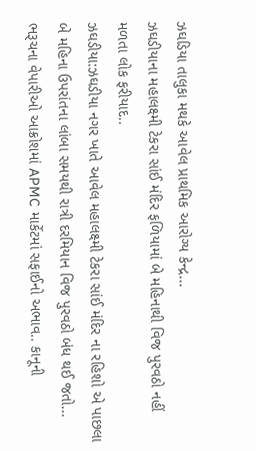ઝઘડિયા તાલુકા મથકે આવેલ પ્રાથમિક આરોગ્ય કેન્દ્ર...
ઝઘડીયાના મહાલક્ષ્મી ટેકરા સાંઈ મંદિર ફળિયામાં બે મહિનાથી વિજ પુરવઠો નહીં મળતા લોક ફરીયાદ..
ઝઘડીયા:ઝઘડીયા નગર ખાતે આવેલ મહાલક્ષ્મી ટેકરા સાંઈ મંદિર ના રહિશો એ પાછલા બે મહિના ઉપરાંતના લાંબા સમયથી રાત્રી દરમિયાન વિજ પુરવઠો બંધ થઈ જતો...
ભરૂચના વેપારીઓ આક્રોશમાં APMC માર્કેટમાં સફાઈનો અભાવ.. કાનૂની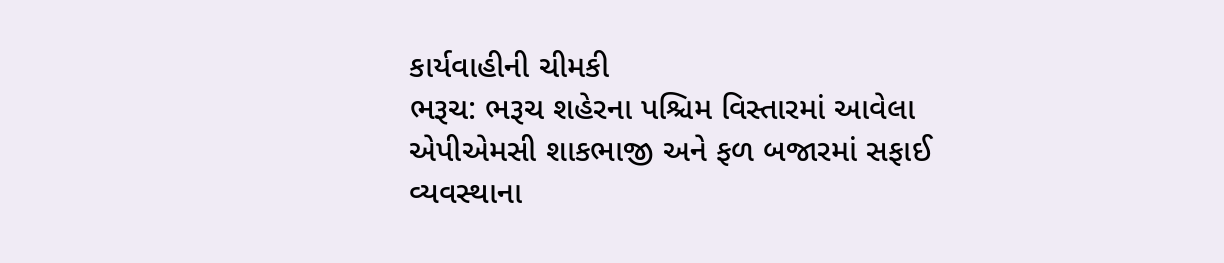કાર્યવાહીની ચીમકી
ભરૂચ: ભરૂચ શહેરના પશ્ચિમ વિસ્તારમાં આવેલા એપીએમસી શાકભાજી અને ફળ બજારમાં સફાઈ વ્યવસ્થાના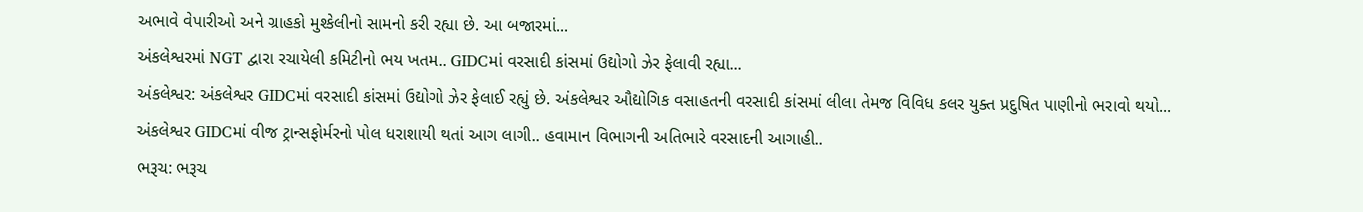અભાવે વેપારીઓ અને ગ્રાહકો મુશ્કેલીનો સામનો કરી રહ્યા છે. આ બજારમાં...
અંકલેશ્વરમાં NGT દ્વારા રચાયેલી કમિટીનો ભય ખતમ.. GIDCમાં વરસાદી કાંસમાં ઉદ્યોગો ઝેર ફેલાવી રહ્યા...
અંકલેશ્વર: અંકલેશ્વર GIDCમાં વરસાદી કાંસમાં ઉદ્યોગો ઝેર ફેલાઈ રહ્યું છે. અંકલેશ્વર ઔદ્યોગિક વસાહતની વરસાદી કાંસમાં લીલા તેમજ વિવિધ કલર યુક્ત પ્રદુષિત પાણીનો ભરાવો થયો...
અંકલેશ્વર GIDCમાં વીજ ટ્રાન્સફોર્મરનો પોલ ધરાશાયી થતાં આગ લાગી.. હવામાન વિભાગની અતિભારે વરસાદની આગાહી..
ભરૂચ: ભરૂચ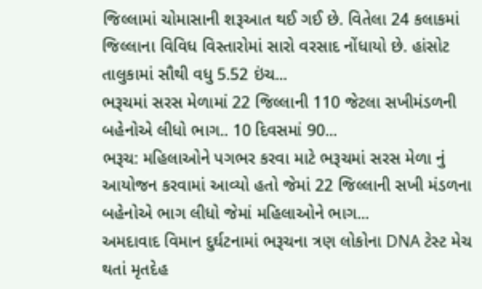જિલ્લામાં ચોમાસાની શરૂઆત થઈ ગઈ છે. વિતેલા 24 કલાકમાં જિલ્લાના વિવિધ વિસ્તારોમાં સારો વરસાદ નોંધાયો છે. હાંસોટ તાલુકામાં સૌથી વધુ 5.52 ઇંચ...
ભરૂચમાં સરસ મેળામાં 22 જિલ્લાની 110 જેટલા સખીમંડળની બહેનોએ લીધો ભાગ.. 10 દિવસમાં 90...
ભરૂચ: મહિલાઓને પગભર કરવા માટે ભરૂચમાં સરસ મેળા નું આયોજન કરવામાં આવ્યો હતો જેમાં 22 જિલ્લાની સખી મંડળના બહેનોએ ભાગ લીધો જેમાં મહિલાઓને ભાગ...
અમદાવાદ વિમાન દુર્ઘટનામાં ભરૂચના ત્રણ લોકોના DNA ટેસ્ટ મેચ થતાં મૃતદેહ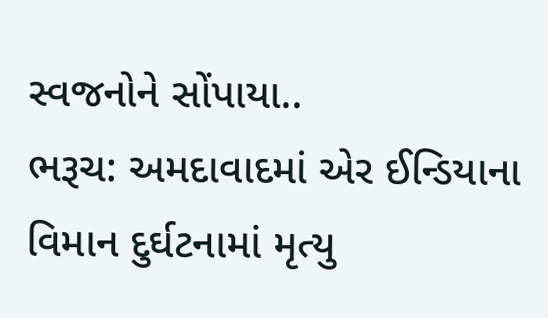સ્વજનોને સોંપાયા..
ભરૂચ: અમદાવાદમાં એર ઈન્ડિયાના વિમાન દુર્ઘટનામાં મૃત્યુ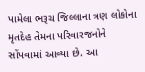પામેલા ભરૂચ જિલ્લાના ત્રણ લોકોના મૃતદેહ તેમના પરિવારજનોને સોંપવામાં આવ્યા છે. આ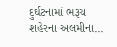દુર્ઘટનામાં ભરૂચ શહેરના અલમીના...